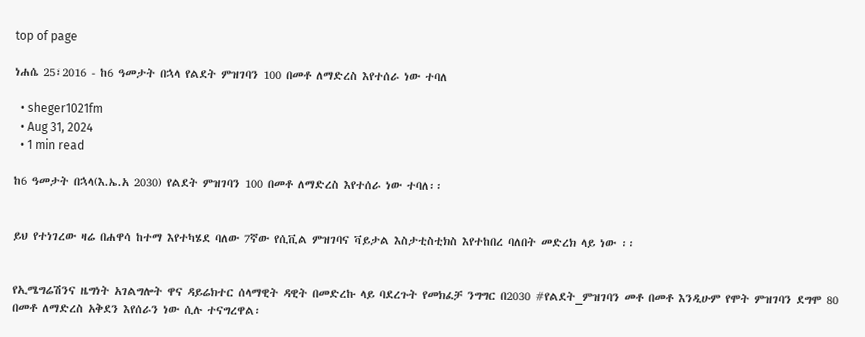top of page

ነሐሴ 25፣2016 - ከ6 ዓመታት በኋላ የልደት ምዝገባን 100 በመቶ ለማድረስ እየተሰራ ነው ተባለ

  • sheger1021fm
  • Aug 31, 2024
  • 1 min read

ከ6 ዓመታት በኋላ(እ.ኤ.አ 2030) የልደት ምዝገባን 100 በመቶ ለማድረስ እየተሰራ ነው ተባለ፡፡


ይህ የተነገረው ዛሬ በሐዋሳ ከተማ እየተካሄደ ባለው 7ኛው የሲቪል ምዝገባና ቫይታል እስታቲስቲክስ እየተከበረ ባለበት መድረክ ላይ ነው ፡፡


የኢሜግሬሽንና ዜግነት አገልግሎት ዋና ዳይሬክተር ሰላማዊት ዳዊት በመድረኩ ላይ ባደረጉት የመክፈቻ ንግግር በ2030 #የልደት_ምዝገባን መቶ በመቶ እንዲሁም የሞት ምዝገባን ደግሞ 80 በመቶ ለማድረስ አቅደን እየሰራን ነው ሲሉ ተናግረዋል፡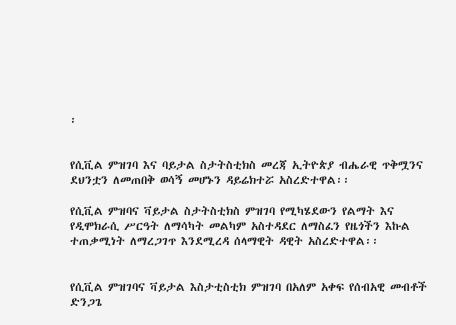፡


የሲቪል ምዝገባ እና ባይታል ስታትስቲክስ መረጃ ኢትዮጵያ ብሔራዊ ጥቅሟንና ደህንቷን ለመጠበቅ ወሳኝ መሆኑን ዳይሬክተሯ አስረድተዋል፡፡

የሲቪል ምዝባና ቫይታል ስታትስቲክስ ምዝገባ የሚካሄደውን የልማት እና የዲሞክራሲ ሥርዓት ለማሳካት መልካም አስተዳደር ለማስፈን የዜጎችን እኩል ተጠቃሚነት ለማረጋገጥ እንደሚረዳ ሰላማዊት ዳዊት አስረድተዋል፡፡


የሲቪል ምዝገባና ቫይታል እስታቲስቲክ ምዝገባ በአለም አቀፍ የሰብአዊ መብቶች ድንጋጌ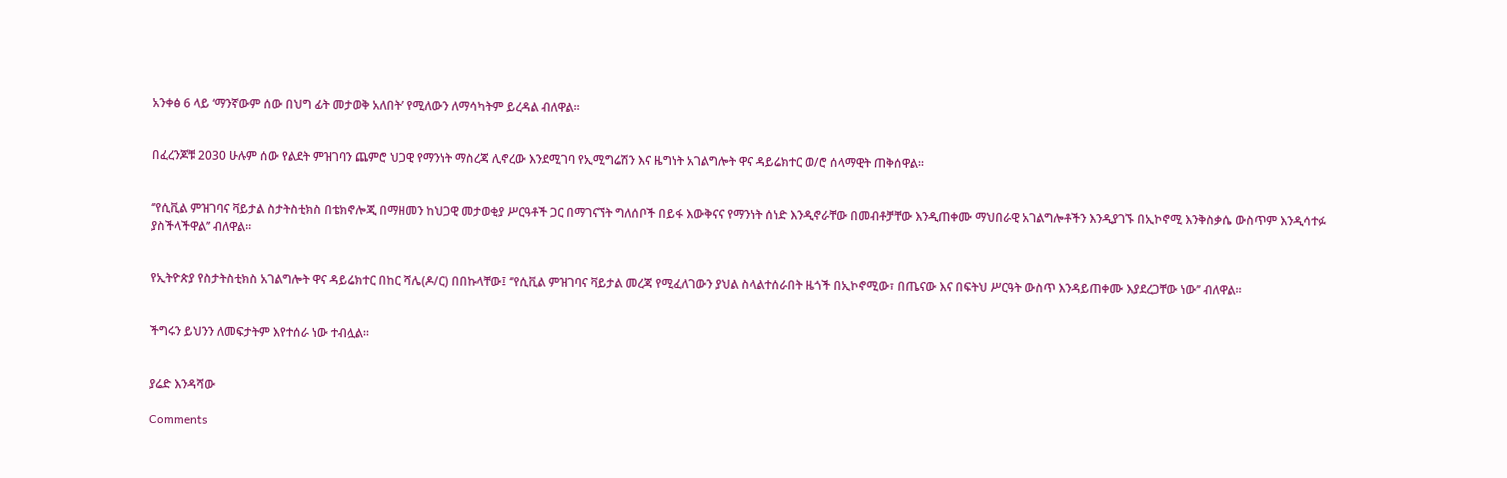አንቀፅ 6 ላይ ‘ማንኛውም ሰው በህግ ፊት መታወቅ አለበት’ የሚለውን ለማሳካትም ይረዳል ብለዋል፡፡


በፈረንጆቹ 2030 ሁሉም ሰው የልደት ምዝገባን ጨምሮ ህጋዊ የማንነት ማስረጃ ሊኖረው እንደሚገባ የኢሚግሬሽን እና ዜግነት አገልግሎት ዋና ዳይሬክተር ወ/ሮ ሰላማዊት ጠቅሰዋል፡፡


‘’የሲቪል ምዝገባና ቫይታል ስታትስቲክስ በቴክኖሎጂ በማዘመን ከህጋዊ መታወቂያ ሥርዓቶች ጋር በማገናኘት ግለሰቦች በይፋ እውቅናና የማንነት ሰነድ እንዲኖራቸው በመብቶቻቸው እንዲጠቀሙ ማህበራዊ አገልግሎቶችን እንዲያገኙ በኢኮኖሚ እንቅስቃሴ ውስጥም እንዲሳተፉ ያስችላችዋል’’ ብለዋል፡፡


የኢትዮጵያ የስታትስቲክስ አገልግሎት ዋና ዳይሬክተር በከር ሻሌ(ዶ/ር) በበኩላቸው፤ ‘’የሲቪል ምዝገባና ቫይታል መረጃ የሚፈለገውን ያህል ስላልተሰራበት ዜጎች በኢኮኖሚው፣ በጤናው እና በፍትህ ሥርዓት ውስጥ እንዳይጠቀሙ እያደረጋቸው ነው’’ ብለዋል፡፡


ችግሩን ይህንን ለመፍታትም እየተሰራ ነው ተብሏል፡፡


ያሬድ እንዳሻው

Comments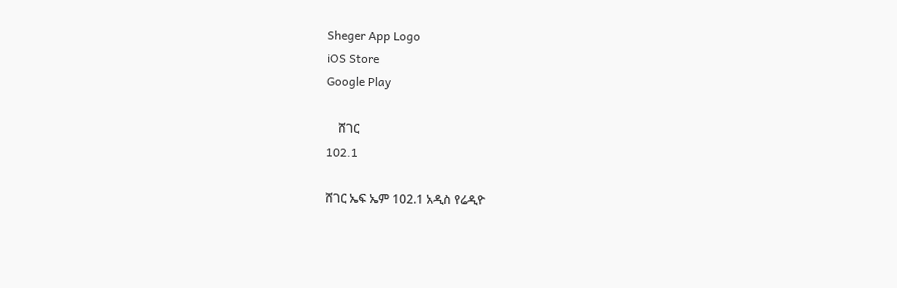Sheger App Logo
iOS Store
Google Play

    ሸገር
102.1

ሸገር ኤፍ ኤም 102.1 አዲስ የሬዲዮ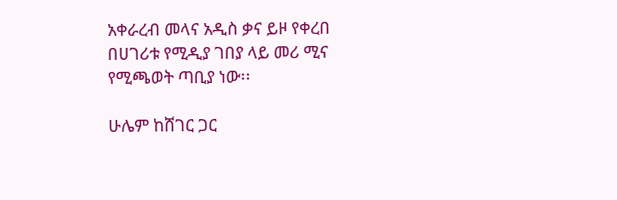አቀራረብ መላና አዲስ ቃና ይዞ የቀረበ በሀገሪቱ የሚዲያ ገበያ ላይ መሪ ሚና የሚጫወት ጣቢያ ነው፡፡

ሁሌም ከሸገር ጋር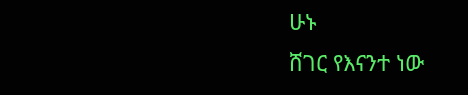ሁኑ
ሸገር የእናንተ ነው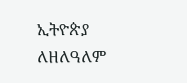ኢትዮጵያ ለዘለዓለም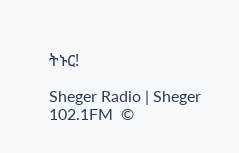ትኑር!

Sheger Radio | Sheger 102.1FM  ©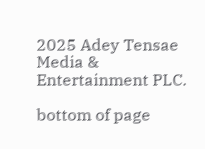2025 Adey Tensae Media & Entertainment PLC.

bottom of page